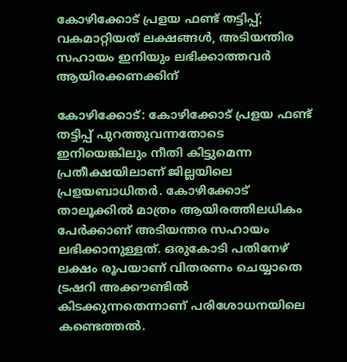കോഴിക്കോട് പ്രളയ ഫണ്ട് തട്ടിപ്പ്; വകമാറ്റിയത് ലക്ഷങ്ങള്‍, അടിയന്തിര സഹായം ഇനിയും ലഭിക്കാത്തവര്‍ ആയിരക്കണക്കിന്

കോഴിക്കോട്: കോഴിക്കോട് പ്രളയ ഫണ്ട് തട്ടിപ്പ് പുറത്തുവന്നതോടെ ഇനിയെങ്കിലും നീതി കിട്ടുമെന്ന പ്രതീക്ഷയിലാണ് ജില്ലയിലെ പ്രളയബാധിതര്‍. കോഴിക്കോട് താലൂക്കില്‍ മാത്രം ആയിരത്തിലധികം പേര്‍ക്കാണ് അടിയന്തര സഹായം ലഭിക്കാനുള്ളത്. ഒരുകോടി പതിനേഴ് ലക്ഷം രൂപയാണ് വിതരണം ചെയ്യാതെ ട്രഷറി അക്കൗണ്ടില്‍ കിടക്കുന്നതെന്നാണ് പരിശോധനയിലെ കണ്ടെത്തല്‍.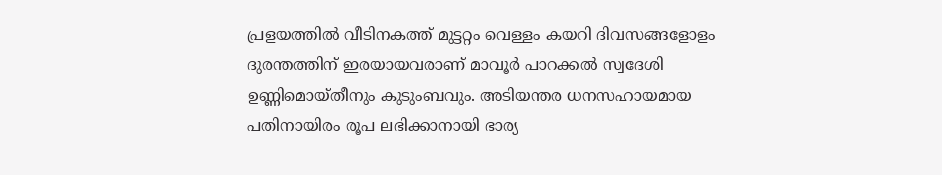പ്രളയത്തില്‍ വീടിനകത്ത് മുട്ടറ്റം വെള്ളം കയറി ദിവസങ്ങളോളം ദുരന്തത്തിന് ഇരയായവരാണ് മാവൂര്‍ പാറക്കല്‍ സ്വദേശി ഉണ്ണിമൊയ്തീനും കുടുംബവും. അടിയന്തര ധനസഹായമായ പതിനായിരം രൂപ ലഭിക്കാനായി ഭാര്യ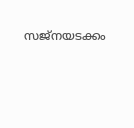സജ്‌നയടക്കം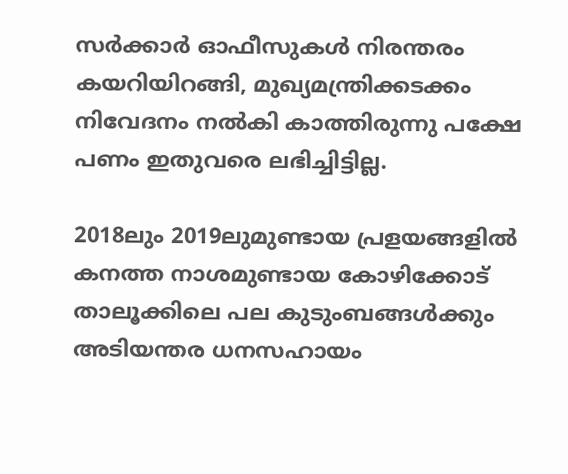സര്‍ക്കാര്‍ ഓഫീസുകള്‍ നിരന്തരം കയറിയിറങ്ങി, മുഖ്യമന്ത്രിക്കടക്കം നിവേദനം നല്‍കി കാത്തിരുന്നു പക്ഷേ പണം ഇതുവരെ ലഭിച്ചിട്ടില്ല.

2018ലും 2019ലുമുണ്ടായ പ്രളയങ്ങളില്‍ കനത്ത നാശമുണ്ടായ കോഴിക്കോട് താലൂക്കിലെ പല കുടുംബങ്ങള്‍ക്കും അടിയന്തര ധനസഹായം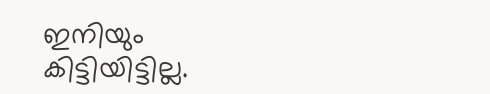ഇനിയും കിട്ടിയിട്ടില്ല.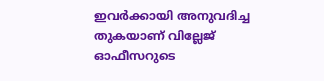ഇവര്‍ക്കായി അനുവദിച്ച തുകയാണ് വില്ലേജ് ഓഫീസറുടെ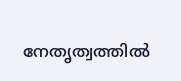നേതൃത്വത്തില്‍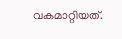വകമാറ്റിയത്.